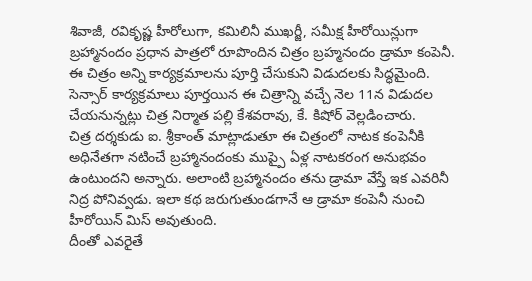శివాజీ, రవికృష్ణ హీరోలుగా, కమిలినీ ముఖర్జీ, సమీక్ష హీరోయిన్లుగా బ్రహ్మానందం ప్రధాన పాత్రలో రూపొందిన చిత్రం బ్రహ్మనందం డ్రామా కంపెనీ. ఈ చిత్రం అన్ని కార్యక్రమాలను పూర్తి చేసుకుని విడుదలకు సిద్ధమైంది. సెన్సార్ కార్యక్రమాలు పూర్తయిన ఈ చిత్రాన్ని వచ్చే నెల 11న విడుదల చేయనున్నట్లు చిత్ర నిర్మాత పల్లి కేశవరావు, కే. కిషోర్ వెల్లడించారు.
చిత్ర దర్శకుడు ఐ. శ్రీకాంత్ మాట్లాడుతూ ఈ చిత్రంలో నాటక కంపెనీకి అధినేతగా నటించే బ్రహ్మానందంకు ముప్పై ఏళ్ల నాటకరంగ అనుభవం ఉంటుందని అన్నారు. అలాంటి బ్రహ్మానందం తను డ్రామా వేస్తే ఇక ఎవరినీ నిద్ర పోనివ్వడు. ఇలా కథ జరుగుతుండగానే ఆ డ్రామా కంపెనీ నుంచి హీరోయిన్ మిస్ అవుతుంది.
దీంతో ఎవరైతే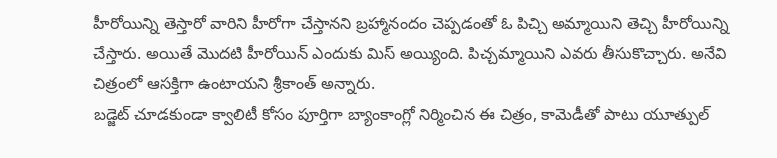హీరోయిన్ని తెస్తారో వారిని హీరోగా చేస్తానని బ్రహ్మానందం చెప్పడంతో ఓ పిచ్చి అమ్మాయిని తెచ్చి హీరోయిన్ని చేస్తారు. అయితే మొదటి హీరోయిన్ ఎందుకు మిస్ అయ్యింది. పిచ్చమ్మాయిని ఎవరు తీసుకొచ్చారు. అనేవి చిత్రంలో ఆసక్తిగా ఉంటాయని శ్రీకాంత్ అన్నారు.
బడ్జెట్ చూడకుండా క్వాలిటీ కోసం పూర్తిగా బ్యాంకాంగ్లో నిర్మించిన ఈ చిత్రం, కామెడీతో పాటు యూత్పుల్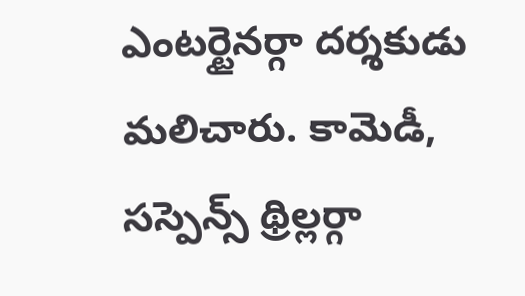ఎంటర్టైనర్గా దర్శకుడు మలిచారు. కామెడీ, సస్పెన్స్ థ్రిల్లర్గా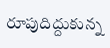రూపుదిద్దుకున్న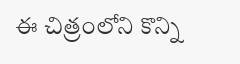ఈ చిత్రంలోని కొన్ని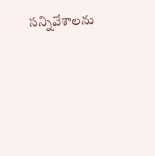సన్నివేశాలను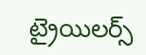ట్రైయిలర్స్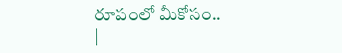రూపంలో మీకోసం..
|